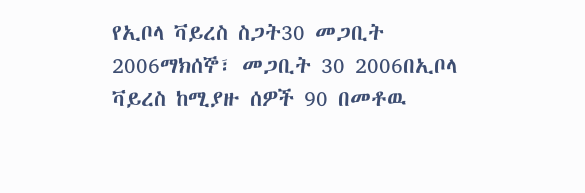የኢቦላ ቫይረስ ስጋት30 መጋቢት 2006ማክሰኞ፣ መጋቢት 30 2006በኢቦላ ቫይረስ ከሚያዙ ሰዎች 90 በመቶዉ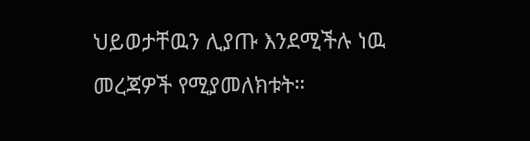ህይወታቸዉን ሊያጡ እንደሚችሉ ነዉ መረጃዎች የሚያመለክቱት።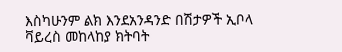እስካሁንም ልክ እንደአንዳንድ በሽታዎች ኢቦላ ቫይረስ መከላከያ ክትባት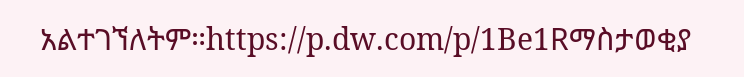አልተገኘለትም።https://p.dw.com/p/1Be1Rማስታወቂያ